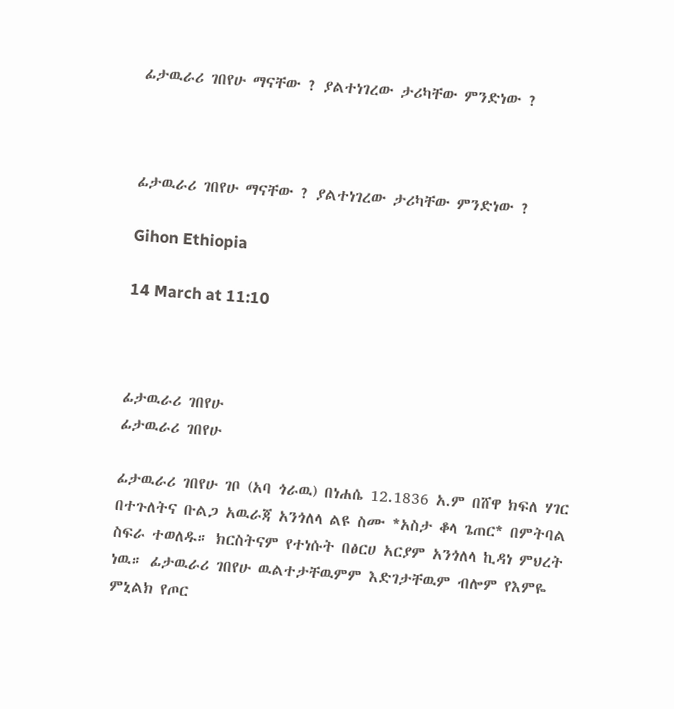ፊታዉራሪ ገበየሁ ማናቸው ? ያልተነገረው ታሪካቸው ምንድነው ?



ፊታዉራሪ ገበየሁ ማናቸው ? ያልተነገረው ታሪካቸው ምንድነው ?

Gihon Ethiopia

14 March at 11:10



ፊታዉራሪ ገበየሁ
ፊታዉራሪ ገበየሁ

ፊታዉራሪ ገበየሁ ገቦ (አባ ጎራዉ) በነሐሴ 12.1836 አ.ም በሸዋ ክፍለ ሃገር በተጉለትና ቡልጋ አዉራጃ አንጎለላ ልዩ ስሙ *አስታ ቆላ ጌጠር* በምትባል ስፍራ ተወለዱ። ክርስትናም የተነሱት በፅርሀ አርያም አንጎለላ ኪዳነ ምህረት ነዉ። ፊታዉራሪ ገበየሁ ዉልተታቸዉምም እድገታቸዉም ብሎም የእምዬ ምኒልክ የጦር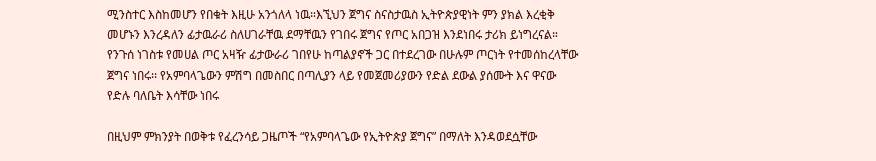ሚንስተር እስከመሆን የበቁት እዚሁ አንጎለላ ነዉ።እኚህን ጀግና ስናስታዉስ ኢትዮጵያዊነት ምን ያክል እረቂቅ መሆኑን እንረዳለን ፊታዉራሪ ስለሀገራቸዉ ደማቸዉን የገበሩ ጀግና የጦር አበጋዝ እንደነበሩ ታሪክ ይነግረናል። የንጉሰ ነገስቱ የመሀል ጦር አዛዥ ፊታውራሪ ገበየሁ ከጣልያኖች ጋር በተደረገው በሁሉም ጦርነት የተመሰከረላቸው ጀግና ነበሩ፡፡ የአምባላጌውን ምሽግ በመስበር በጣሊያን ላይ የመጀመሪያውን የድል ደውል ያሰሙት እና ዋናው የድሉ ባለቤት እሳቸው ነበሩ

በዚህም ምክንያት በወቅቱ የፈረንሳይ ጋዜጦች “የአምባላጌው የኢትዮጵያ ጀግና” በማለት እንዳወደሷቸው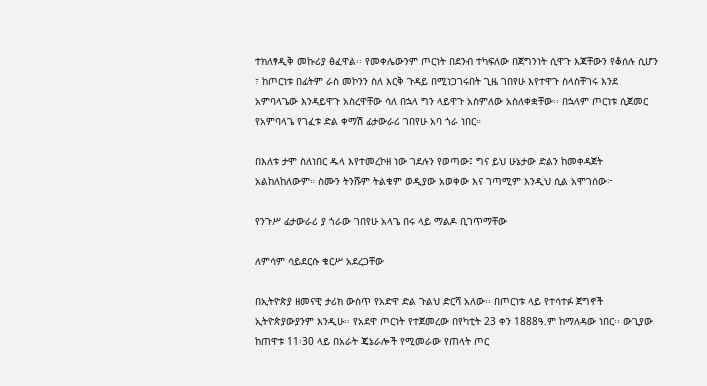ተክለፃዲቅ መኩሪያ ፅፈዋል፡፡ የመቀሌውንም ጦርነት በደንብ ተካፍለው በጀግንነት ሲዋጉ እጃቸውን የቆሰሉ ሲሆን ፣ ከጦርነቱ በፊትም ራስ መኮንን ስለ እርቅ ጉዳይ በሚነጋገሩበት ጊዜ ገበየሁ እየተዋጉ ስላስቸገሩ እንደ አምባላጌው እንዳይዋጉ አስረዋቸው ሳለ በኋላ ግን ላይዋጉ አስምለው አስለቀቋቸው፡፡ በኋላም ጦርነቱ ሲጀመር የአምባላጌ የገፈቱ ድል ቀማሽ ፊታውራሪ ገበየሁ አባ ጎራ ነበር።

በእለቱ ታሞ ስለነበር ዱላ እየተመረኮዘ ነው ገደሉን የወጣው፤ ግና ይህ ሁኔታው ድልን ከመቀዳጀት አልከለከለውም። ስሙን ትንሹም ትልቁም ወዲያው አወቀው እና ገጣሚም እንዲህ ሲል አሞገሰው፦

የንጉሥ ፊታውራሪ ያ ጎራው ገበየሁ አላጌ በሩ ላይ ማልዶ ቢገጥማቸው

ለምሳም ሳይደርሱ ቁርሥ አደረጋቸው

በኢትዮጵያ ዘመናዊ ታሪክ ውስጥ የአድዋ ድል ጉልህ ድርሻ አለው፡፡ በጦርነቱ ላይ የተሳተፉ ጀግኖች ኢትዮጵያውያንም እንዲሁ፡፡ የአደዋ ጦርነት የተጀመረው በየካቲት 23 ቀን 1888ዓ.ም ከማለዳው ነበር፡፡ ውጊያው ከጠዋቱ 11፡30 ላይ በአራት ጄኔራሎች የሚመራው የጠላት ጦር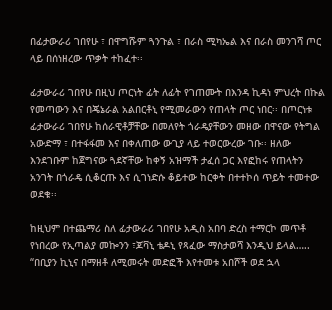በፊታውራሪ ገበየሁ ፣ በዋግሹም ጓንጉል ፣ በራስ ሚካኤል እና በራስ መንገሻ ጦር ላይ በሰነዘረው ጥቃት ተከፈተ፡፡

ፊታውራሪ ገበየሁ በዚህ ጦርነት ፊት ለፊት የገጠሙት በእንዳ ኪዳነ ምህረት በኩል የመጣውን እና በጄኔራል አልበርቶኒ የሚመራውን የጠላት ጦር ነበር፡፡ በጦርነቱ ፊታውራሪ ገበየሁ ከሰራዊቶቻቸው በመለየት ጎራዴያቸውን መዘው በዋናው የትግል አውድማ ፣ በተፋፋመ እና በቀለጠው ውጊያ ላይ ተወርውረው ገቡ፡፡ ዘለው እንደገቡም ከጀግናው ጓደኛቸው ከቀኝ አዝማች ታፈሰ ጋር እየፎከሩ የጠላትን አንገት በጎራዴ ሲቆርጡ እና ሲገነድሱ ቆይተው ከርቀት በተተኮሰ ጥይት ተመተው ወደቁ፡፡

ከዚህም በተጨማሪ ስለ ፊታውራሪ ገበየሁ አዲስ አበባ ድረስ ተማርኮ መጥቶ የነበረው የኢጣልያ መኰንን ፣ጆቫኒ ቴዶኒ የጻፈው ማስታወሻ እንዲህ ይላል….. “በቢያን ኪኒና በማዘቶ ለሚመሩት መድፎች እየተመቱ አበሾች ወደ ኋላ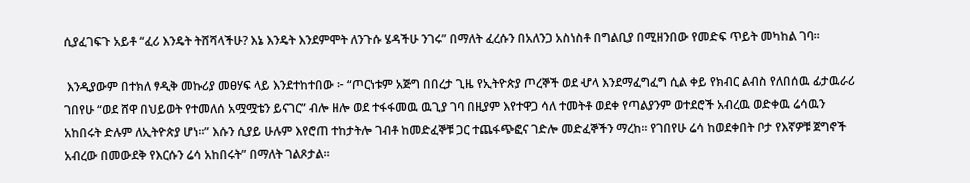ሲያፈገፍጉ አይቶ “ፈሪ እንዴት ትሸሻላችሁ? እኔ እንዴት እንደምሞት ለንጉሱ ሄዳችሁ ንገሩ” በማለት ፈረሱን በአለንጋ አስነስቶ በግልቢያ በሚዘንበው የመድፍ ጥይት መካከል ገባ፡፡

 እንዲያውም በተክለ ፃዲቅ መኩሪያ መፀሃፍ ላይ እንደተከተበው ፦ “ጦርነቱም አጅግ በበረታ ጊዜ የኢትዮጵያ ጦረኞች ወደ ሇላ እንደማፈግፈግ ሲል ቀይ የክብር ልብስ የለበሰዉ ፊታዉራሪ ገበየሁ “ወደ ሸዋ በህይወት የተመለሰ አሟሟቴን ይናገር” ብሎ ዘሎ ወደ ተፋፋመዉ ዉጊያ ገባ በዚያም እየተዋጋ ሳለ ተመትቶ ወደቀ የጣልያንም ወተደሮች አብረዉ ወድቀዉ ሬሳዉን አከበሩት ድሉም ለኢትዮጵያ ሆነ።” እሱን ሲያይ ሁሉም እየሮጠ ተከታትሎ ገብቶ ከመድፈኞቹ ጋር ተጨፋጭፎና ገድሎ መድፈኞችን ማረከ፡፡ የገበየሁ ሬሳ ከወደቀበት ቦታ የእኛዎቹ ጀግኖች አብረው በመውደቅ የእርሱን ሬሳ አከበሩት” በማለት ገልጾታል፡፡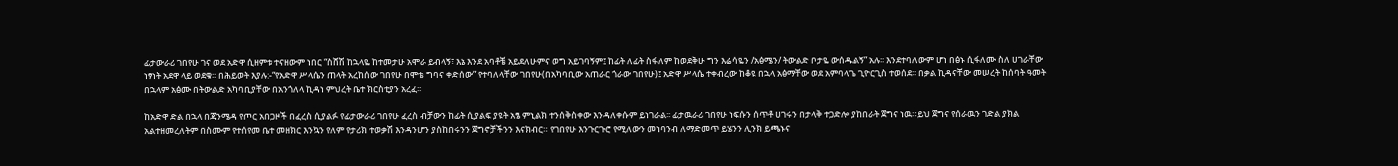ፊታውራሪ ገበየሁ ገና ወደ አድዋ ሲዘምቱ ተናዘውም ነበር “ስሸሽ ከኋላዬ ከተመታሁ አሞራ ይብላኝ፣ እኔ እንደ አባቶቼ አይደለሁምና ወግ አይገባኝም፤ ከፊት ለፊት ስፋለም ከወደቅሁ ግን እሬሳዬን /አፅሜን/ ትውልድ ቦታዬ ውሰዱልኝ” አሉ፡፡ እንደተባለውም ሆነ በፅኑ ሲፋለሙ ስለ ሀገራቸው ነፃነት አደዋ ላይ ወደቁ፡፡ በሕይወት እያሉ:-“የአድዋ ሥላሴን ጠላት አረከሰው ገበየሁ በሞቴ ግባና ቀድሰው” የተባለላቸው ገበየሁ(በአካባቢው አጠራር ጎራው ገበየሁ)፤ አድዋ ሥላሴ ተቀብረው ከቆዩ በኋላ አፅማቸው ወደ አምባላጌ ጊዮርጊስ ተወሰደ፡፡ በቃል ኪዳናቸው መሠረት ከሰባት ዓመት በኋላም አፅሙ በትውልድ አካባቢያቸው በአንጎለላ ኪዳነ ምህረት ቤተ ክርስቲያን አረፈ፡፡

ከአድዋ ድል በኋላ በጃንሜዳ የጦር አበጋዞች በፈረስ ሲያልፉ የፊታውራሪ ገበየሁ ፈረስ ብቻውን ከፊት ሲያልፍ ያዩት አፄ ምኒልክ ተንሰቅስቀው እንዳለቀሱም ይነገራል፡፡ ፊታዉራሪ ገበየሁ ነፍሱን ሰጥቶ ሀገሩን በታላቅ ተጋድሎ ያከበራት ጀግና ነዉ።ይህ ጀግና የሰራዉን ገድል ያክል አልተዘመረለትም በስሙም የተሰየመ ቤተ መዘክር እንኳን የለም የታሪክ ተወቃሽ እንዳንሆን ያስከበሩንን ጀግኖቻችንን እናክብር። የገበየሁ እንጉርጉሮ የሚለውን መነባንብ ለማድመጥ ይሄንን ሊንክ ይጫኑና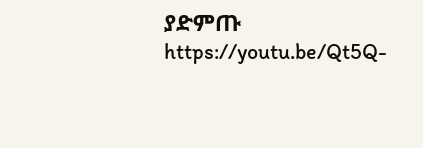ያድምጡ https://youtu.be/Qt5Q-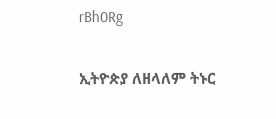rBh0Rg

ኢትዮጵያ ለዘላለም ትኑር